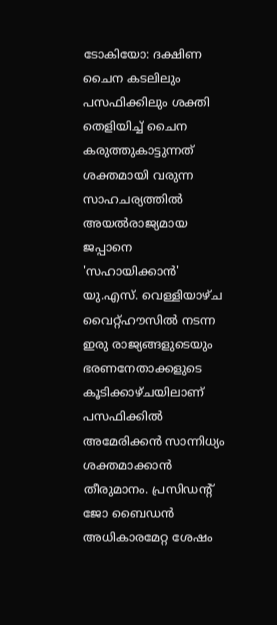ടോകിയോ: ദക്ഷിണ ചൈന കടലിലും പസഫിക്കിലും ശക്തി തെളിയിച്ച് ചൈന കരുത്തുകാട്ടുന്നത് ശക്തമായി വരുന്ന സാഹചര്യത്തിൽ അയൽരാജ്യമായ ജപ്പാനെ 'സഹായിക്കാൻ' യു.എസ്. വെള്ളിയാഴ്ച വൈറ്റ്ഹൗസിൽ നടന്ന ഇരു രാജ്യങ്ങളുടെയും ഭരണനേതാക്കളുടെ കൂടിക്കാഴ്ചയിലാണ് പസഫിക്കിൽ അമേരിക്കൻ സാന്നിധ്യം ശക്തമാക്കാൻ തീരുമാനം. പ്രസിഡന്റ് ജോ ബൈഡൻ അധികാരമേറ്റ ശേഷം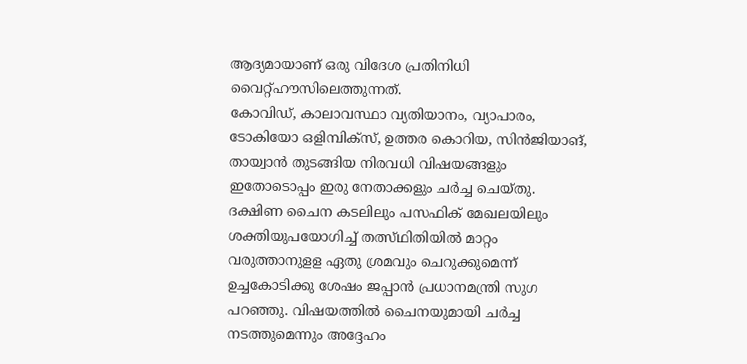ആദ്യമായാണ് ഒരു വിദേശ പ്രതിനിധി വൈറ്റ്ഹൗസിലെത്തുന്നത്.
കോവിഡ്, കാലാവസ്ഥാ വ്യതിയാനം, വ്യാപാരം, ടോകിയോ ഒളിമ്പിക്സ്, ഉത്തര കൊറിയ, സിൻജിയാങ്, തായ്വാൻ തുടങ്ങിയ നിരവധി വിഷയങ്ങളും ഇതോടൊപ്പം ഇരു നേതാക്കളും ചർച്ച ചെയ്തു.
ദക്ഷിണ ചൈന കടലിലും പസഫിക് മേഖലയിലും ശക്തിയുപയോഗിച്ച് തത്സ്ഥിതിയിൽ മാറ്റം വരുത്താനുളള ഏതു ശ്രമവും ചെറുക്കുമെന്ന് ഉച്ചകോടിക്കു ശേഷം ജപ്പാൻ പ്രധാനമന്ത്രി സുഗ പറഞ്ഞു. വിഷയത്തിൽ ചൈനയുമായി ചർച്ച നടത്തുമെന്നും അദ്ദേഹം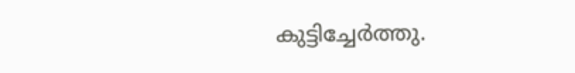കുട്ടിച്ചേർത്തു.